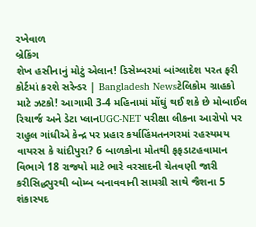રખેવાળ
બ્રેકિંગ
શેખ હસીનાનું મોટું એલાન! ડિસેમ્બરમાં બાંગ્લાદેશ પરત ફરી કોર્ટમાં કરશે સરેન્ડર | Bangladesh Newsટેલિકોમ ગ્રાહકો માટે ઝટકો! આગામી 3-4 મહિનામાં મોંઘું થઈ શકે છે મોબાઈલ રિચાર્જ અને ડેટા પ્લાનUGC-NET પરીક્ષા લીકના આરોપો પર રાહુલ ગાંધીએ કેન્દ્ર પર પ્રહાર કર્યાહિંમતનગરમાં રહસ્યમય વાયરસ કે ચાંદીપુરા? 6 બાળકોના મોતથી ફફડાટહવામાન વિભાગે 18 રાજ્યો માટે ભારે વરસાદની ચેતવણી જારી કરીસિદ્ધપુરથી બોમ્બ બનાવવાની સામગ્રી સાથે જૈશના 5 શંકાસ્પદ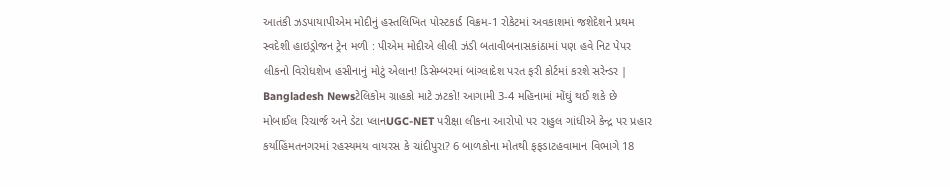આતંકી ઝડપાયાપીએમ મોદીનું હસ્તલિખિત પોસ્ટકાર્ડ વિક્રમ-1 રોકેટમાં અવકાશમાં જશેદેશને પ્રથમ સ્વદેશી હાઇડ્રોજન ટ્રેન મળી : પીએમ મોદીએ લીલી ઝંડી બતાવીબનાસકાંઠામાં પણ હવે નિટ પેપર લીકનો વિરોધશેખ હસીનાનું મોટું એલાન! ડિસેમ્બરમાં બાંગ્લાદેશ પરત ફરી કોર્ટમાં કરશે સરેન્ડર | Bangladesh Newsટેલિકોમ ગ્રાહકો માટે ઝટકો! આગામી 3-4 મહિનામાં મોંઘું થઈ શકે છે મોબાઈલ રિચાર્જ અને ડેટા પ્લાનUGC-NET પરીક્ષા લીકના આરોપો પર રાહુલ ગાંધીએ કેન્દ્ર પર પ્રહાર કર્યાહિંમતનગરમાં રહસ્યમય વાયરસ કે ચાંદીપુરા? 6 બાળકોના મોતથી ફફડાટહવામાન વિભાગે 18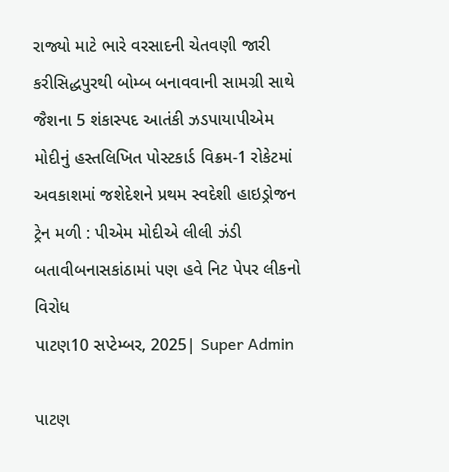રાજ્યો માટે ભારે વરસાદની ચેતવણી જારી કરીસિદ્ધપુરથી બોમ્બ બનાવવાની સામગ્રી સાથે જૈશના 5 શંકાસ્પદ આતંકી ઝડપાયાપીએમ મોદીનું હસ્તલિખિત પોસ્ટકાર્ડ વિક્રમ-1 રોકેટમાં અવકાશમાં જશેદેશને પ્રથમ સ્વદેશી હાઇડ્રોજન ટ્રેન મળી : પીએમ મોદીએ લીલી ઝંડી બતાવીબનાસકાંઠામાં પણ હવે નિટ પેપર લીકનો વિરોધ
પાટણ10 સપ્ટેમ્બર, 2025| Super Admin

પાટણ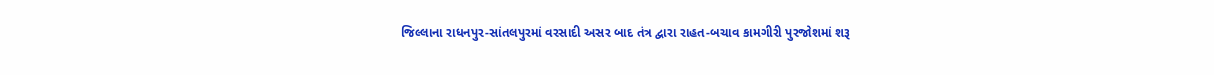જિલ્લાના રાધનપુર-સાંતલપુરમાં વરસાદી અસર બાદ તંત્ર દ્વારા રાહત-બચાવ કામગીરી પુરજોશમાં શરૂ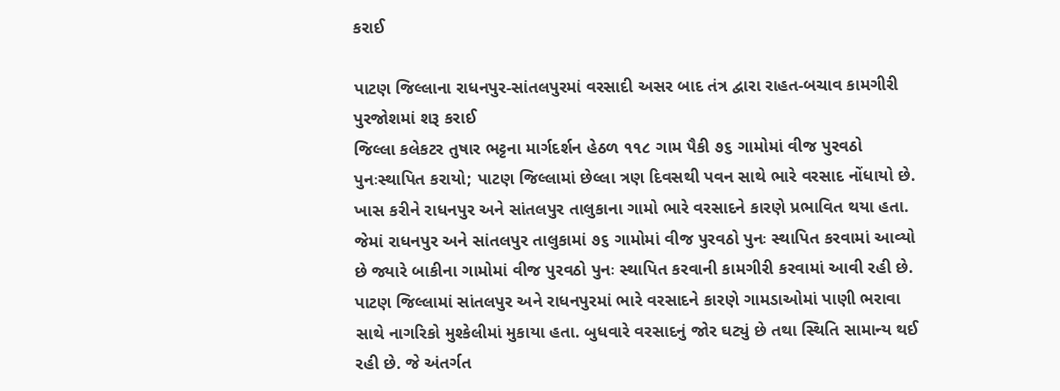કરાઈ

પાટણ જિલ્લાના રાધનપુર-સાંતલપુરમાં વરસાદી અસર બાદ તંત્ર દ્વારા રાહત-બચાવ કામગીરી પુરજોશમાં શરૂ કરાઈ
જિલ્લા કલેકટર તુષાર ભટ્ટના માર્ગદર્શન હેઠળ ૧૧૮ ગામ પૈકી ૭૬ ગામોમાં વીજ પુરવઠો પુનઃસ્થાપિત કરાયો; પાટણ જિલ્લામાં છેલ્લા ત્રણ દિવસથી પવન સાથે ભારે વરસાદ નોંધાયો છે. ખાસ કરીને રાધનપુર અને સાંતલપુર તાલુકાના ગામો ભારે વરસાદને કારણે પ્રભાવિત થયા હતા. જેમાં રાધનપુર અને સાંતલપુર તાલુકામાં ૭૬ ગામોમાં વીજ પુરવઠો પુનઃ સ્થાપિત કરવામાં આવ્યો છે જ્યારે બાકીના ગામોમાં વીજ પુરવઠો પુનઃ સ્થાપિત કરવાની કામગીરી કરવામાં આવી રહી છે. પાટણ જિલ્લામાં સાંતલપુર અને રાધનપુરમાં ભારે વરસાદને કારણે ગામડાઓમાં પાણી ભરાવા સાથે નાગરિકો મુશ્કેલીમાં મુકાયા હતા. બુધવારે વરસાદનું જોર ઘટ્યું છે તથા સ્થિતિ સામાન્ય થઈ રહી છે. જે અંતર્ગત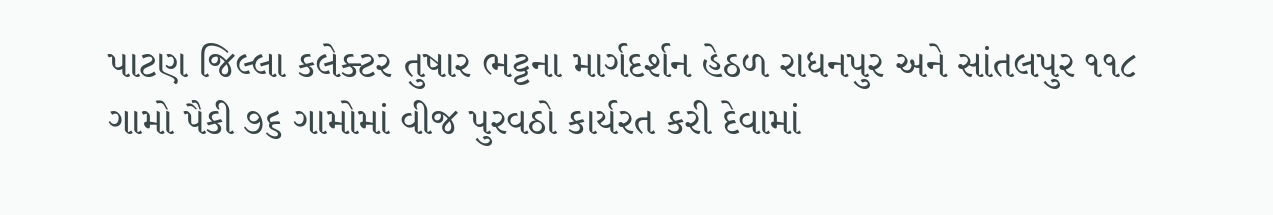પાટણ જિલ્લા કલેક્ટર તુષાર ભટ્ટના માર્ગદર્શન હેઠળ રાધનપુર અને સાંતલપુર ૧૧૮ ગામો પૈકી ૭૬ ગામોમાં વીજ પુરવઠો કાર્યરત કરી દેવામાં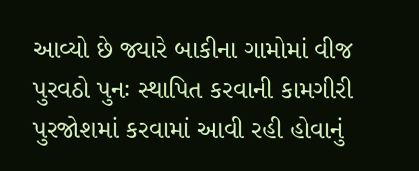આવ્યો છે જ્યારે બાકીના ગામોમાં વીજ પુરવઠો પુનઃ સ્થાપિત કરવાની કામગીરી પુરજોશમાં કરવામાં આવી રહી હોવાનું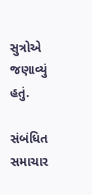સુત્રોએ જણાવ્યું હતું.

સંબંધિત સમાચાર